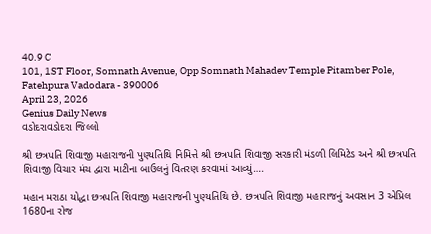40.9 C
101, 1ST Floor, Somnath Avenue, Opp Somnath Mahadev Temple Pitamber Pole, Fatehpura Vadodara - 390006
April 23, 2026
Genius Daily News
વડોદરાવડોદરા જિલ્લો

શ્રી છત્રપતિ શિવાજી મહારાજની પુણ્યતિથિ નિમિત્તે શ્રી છત્રપતિ શિવાજી સરકારી મંડળી લિમિટેડ અને શ્રી છત્રપતિ શિવાજી વિચાર મંચ દ્વારા માટીના બાઉલનું વિતરણ કરવામાં આવ્યું….

મહાન મરાઠા યોદ્ધા છત્રપતિ શિવાજી મહારાજની પુણ્યતિથિ છે. છત્રપતિ શિવાજી મહારાજનું અવસાન 3 એપ્રિલ 1680ના રોજ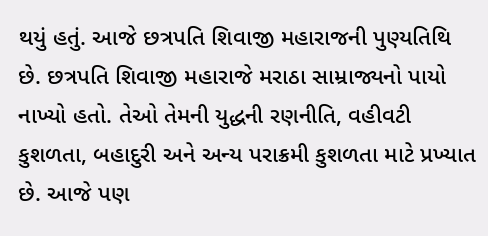થયું હતું. આજે છત્રપતિ શિવાજી મહારાજની પુણ્યતિથિ છે. છત્રપતિ શિવાજી મહારાજે મરાઠા સામ્રાજ્યનો પાયો નાખ્યો હતો. તેઓ તેમની યુદ્ધની રણનીતિ, વહીવટી કુશળતા, બહાદુરી અને અન્ય પરાક્રમી કુશળતા માટે પ્રખ્યાત છે. આજે પણ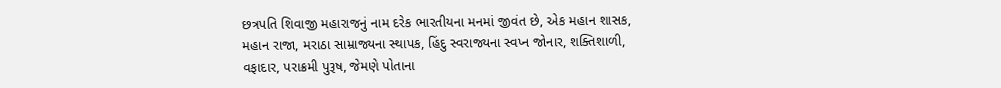છત્રપતિ શિવાજી મહારાજનું નામ દરેક ભારતીયના મનમાં જીવંત છે, એક મહાન શાસક, મહાન રાજા, મરાઠા સામ્રાજ્યના સ્થાપક, હિંદુ સ્વરાજ્યના સ્વપ્ન જોનાર, શક્તિશાળી, વફાદાર, પરાક્રમી પુરૂષ, જેમણે પોતાના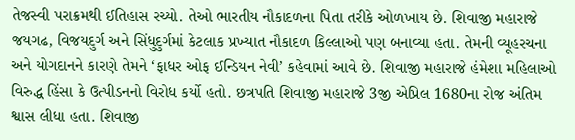તેજસ્વી પરાક્રમથી ઈતિહાસ રચ્યો. તેઓ ભારતીય નૌકાદળના પિતા તરીકે ઓળખાય છે. શિવાજી મહારાજે જયગઢ, વિજયદુર્ગ અને સિંધુદુર્ગમાં કેટલાક પ્રખ્યાત નૌકાદળ કિલ્લાઓ પણ બનાવ્યા હતા. તેમની વ્યૂહરચના અને યોગદાનને કારણે તેમને ‘ફાધર ઓફ ઈન્ડિયન નેવી’ કહેવામાં આવે છે. શિવાજી મહારાજે હંમેશા મહિલાઓ વિરુદ્ધ હિંસા કે ઉત્પીડનનો વિરોધ કર્યો હતો. છત્રપતિ શિવાજી મહારાજે 3જી એપ્રિલ 1680ના રોજ અંતિમ શ્વાસ લીધા હતા. શિવાજી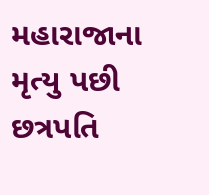મહારાજાના મૃત્યુ પછી છત્રપતિ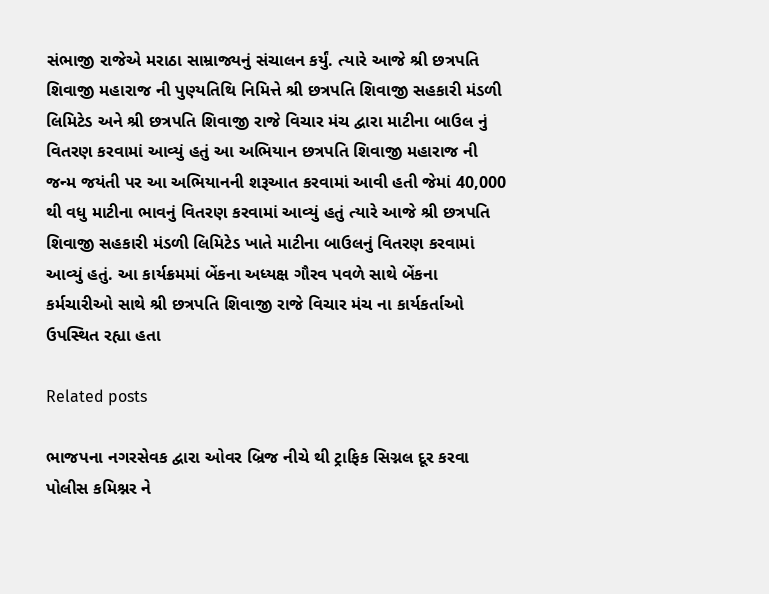સંભાજી રાજેએ મરાઠા સામ્રાજ્યનું સંચાલન કર્યું. ત્યારે આજે શ્રી છત્રપતિ શિવાજી મહારાજ ની પુણ્યતિથિ નિમિત્તે શ્રી છત્રપતિ શિવાજી સહકારી મંડળી લિમિટેડ અને શ્રી છત્રપતિ શિવાજી રાજે વિચાર મંચ દ્વારા માટીના બાઉલ નું વિતરણ કરવામાં આવ્યું હતું આ અભિયાન છત્રપતિ શિવાજી મહારાજ ની જન્મ જયંતી પર આ અભિયાનની શરૂઆત કરવામાં આવી હતી જેમાં 40,000 થી વધુ માટીના ભાવનું વિતરણ કરવામાં આવ્યું હતું ત્યારે આજે શ્રી છત્રપતિ શિવાજી સહકારી મંડળી લિમિટેડ ખાતે માટીના બાઉલનું વિતરણ કરવામાં આવ્યું હતું. આ કાર્યક્રમમાં બેંકના અધ્યક્ષ ગૌરવ પવળે સાથે બેંકના કર્મચારીઓ સાથે શ્રી છત્રપતિ શિવાજી રાજે વિચાર મંચ ના કાર્યકર્તાઓ ઉપસ્થિત રહ્યા હતા

Related posts

ભાજપના નગરસેવક દ્વારા ઓવર બ્રિજ નીચે થી ટ્રાફિક સિગ્નલ દૂર કરવા પોલીસ કમિશ્નર ને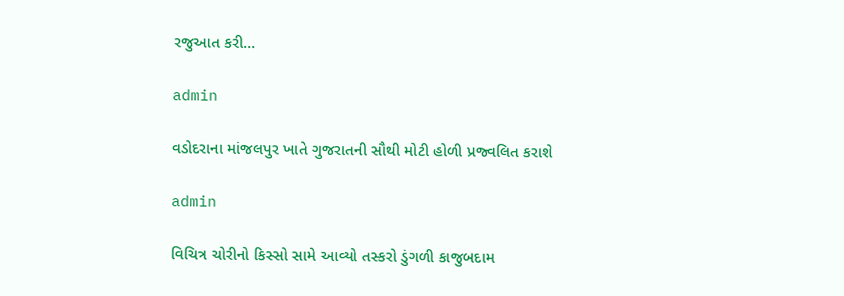રજુઆત કરી…

admin

વડોદરાના માંજલપુર ખાતે ગુજરાતની સૌથી મોટી હોળી પ્રજ્વલિત કરાશે

admin

વિચિત્ર ચોરીનો કિસ્સો સામે આવ્યો તસ્કરો ડુંગળી કાજુબદામ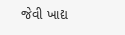જેવી ખાદ્ય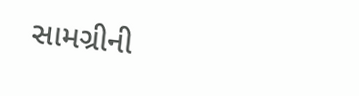સામગ્રીની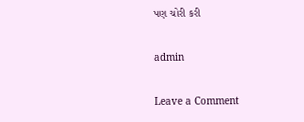પણ ચોરી કરી

admin

Leave a Comment